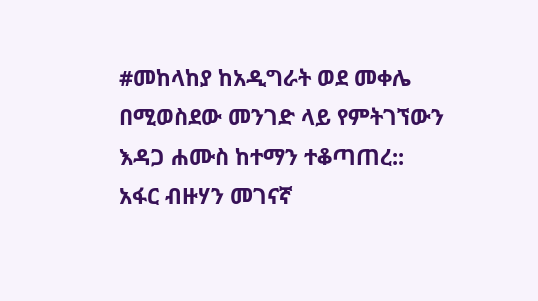#መከላከያ ከአዲግራት ወደ መቀሌ በሚወስደው መንገድ ላይ የምትገኘውን እዳጋ ሐሙስ ከተማን ተቆጣጠረ::
አፋር ብዙሃን መገናኛ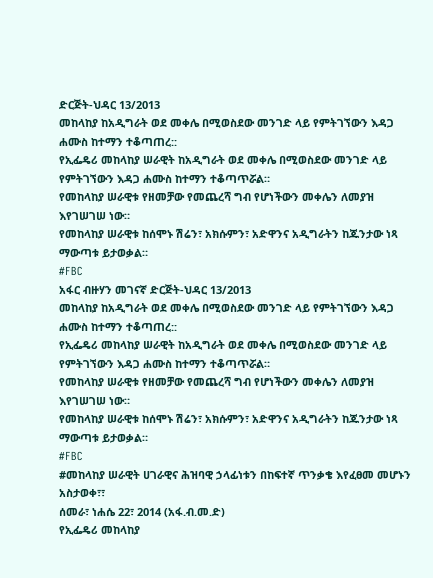ድርጅት-ህዳር 13/2013
መከላከያ ከአዲግራት ወደ መቀሌ በሚወስደው መንገድ ላይ የምትገኘውን እዳጋ ሐሙስ ከተማን ተቆጣጠረ::
የኢፌዴሪ መከላከያ ሠራዊት ከአዲግራት ወደ መቀሌ በሚወስደው መንገድ ላይ የምትገኘውን እዳጋ ሐሙስ ከተማን ተቆጣጥሯል።
የመከላከያ ሠራዊቱ የዘመቻው የመጨረሻ ግብ የሆነችውን መቀሌን ለመያዝ እየገሠገሠ ነው።
የመከላከያ ሠራዊቱ ከሰሞኑ ሽሬን፣ አክሱምን፣ አድዋንና አዲግራትን ከጁንታው ነጻ ማውጣቱ ይታወቃል።
#FBC
አፋር ብዙሃን መገናኛ ድርጅት-ህዳር 13/2013
መከላከያ ከአዲግራት ወደ መቀሌ በሚወስደው መንገድ ላይ የምትገኘውን እዳጋ ሐሙስ ከተማን ተቆጣጠረ::
የኢፌዴሪ መከላከያ ሠራዊት ከአዲግራት ወደ መቀሌ በሚወስደው መንገድ ላይ የምትገኘውን እዳጋ ሐሙስ ከተማን ተቆጣጥሯል።
የመከላከያ ሠራዊቱ የዘመቻው የመጨረሻ ግብ የሆነችውን መቀሌን ለመያዝ እየገሠገሠ ነው።
የመከላከያ ሠራዊቱ ከሰሞኑ ሽሬን፣ አክሱምን፣ አድዋንና አዲግራትን ከጁንታው ነጻ ማውጣቱ ይታወቃል።
#FBC
#መከላከያ ሠራዊት ሀገራዊና ሕዝባዊ ኃላፊነቱን በከፍተኛ ጥንቃቄ እየፈፀመ መሆኑን አስታወቀ፣፣
ሰመራ፣ ነሐሴ 22፣ 2014 (አፋ.ብ.መ.ድ)
የኢፌዴሪ መከላከያ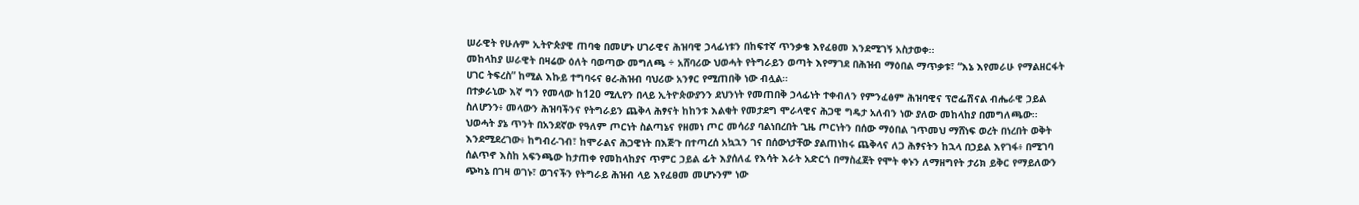ሠራዊት የሁሉም ኢትዮጵያዊ ጠባቂ በመሆኑ ሀገራዊና ሕዝባዊ ኃላፊነቱን በከፍተኛ ጥንቃቄ እየፈፀመ እንደሚገኝ አስታወቀ፡፡
መከላከያ ሠራዊት በዛሬው ዕለት ባወጣው መግለጫ ÷ አሸባሪው ህወሓት የትግራይን ወጣት እየማገደ በሕዝብ ማዕበል ማጥቃቱ፣ “እኔ እየመራሁ የማልዘርፋት ሀገር ትፍረስ” ከሚል እኩይ ተግባሩና ፀረ-ሕዝብ ባህሪው አንፃር የሚጠበቅ ነው ብሏል።
በተቃራኒው እኛ ግን የመላው ከ120 ሚሊየን በላይ ኢትዮጵውያንን ደህንነት የመጠበቅ ኃላፊነት ተቀብለን የምንፈፅም ሕዝባዊና ፕሮፌሽናል ብሔራዊ ኃይል ስለሆንን፥ መላውን ሕዝባችንና የትግራይን ጨቅላ ሕፃናት ከከንቱ እልቂት የመታደግ ሞራላዊና ሕጋዊ ግዴታ አለብን ነው ያለው መከላከያ በመግለጫው፡፡
ህወሓት ያኔ ጥንት በአንደኛው የዓለም ጦርነት ስልጣኔና የዘመነ ጦር መሳሪያ ባልነበረበት ጊዜ ጦርነትን በሰው ማዕበል ገጥመህ ማሸነፍ ወረት በነረበት ወቅት እንደሚደረገው፥ ከግብረ-ገብ፣ ከሞራልና ሕጋዊነት በእጅጉ በተጣረሰ አኳኋን ገና በሰውነታቸው ያልጠነከሩ ጨቅላና ለጋ ሕፃናትን ከኋላ በኃይል እየገፋ፥ በሚገባ ሰልጥኖ እስከ አፍንጫው ከታጠቀ የመከላከያና ጥምር ኃይል ፊት እያሰለፈ የእሳት እራት አድርጎ በማስፈጀት የሞት ቀኑን ለማዘግየት ታሪክ ይቅር የማይለውን ጭካኔ በገዛ ወገኑ፣ ወገናችን የትግራይ ሕዝብ ላይ እየፈፀመ መሆኑንም ነው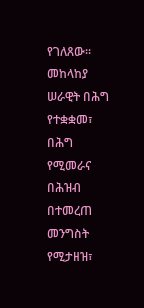የገለጸው፡፡
መከላከያ ሠራዊት በሕግ የተቋቋመ፣ በሕግ የሚመራና በሕዝብ በተመረጠ መንግስት የሚታዘዝ፣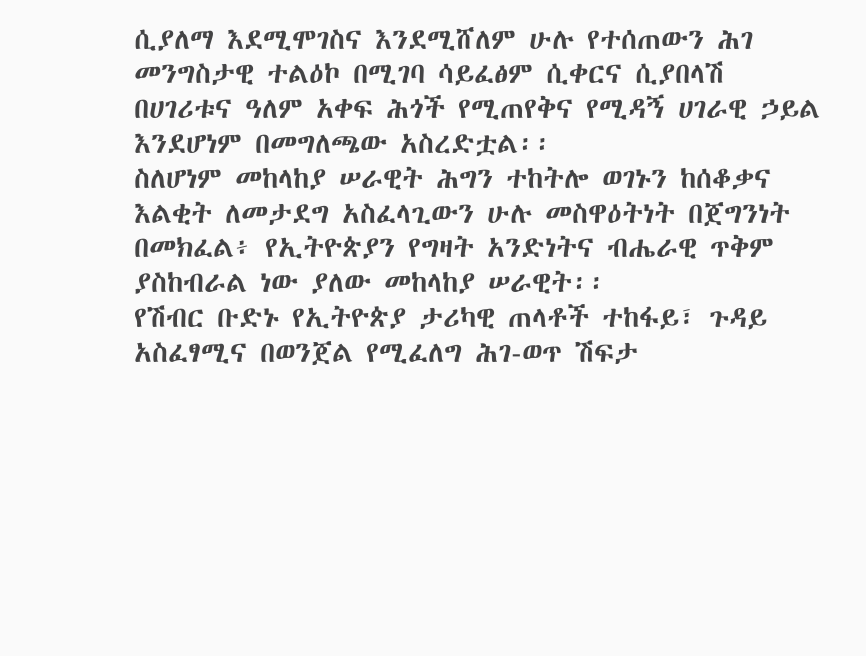ሲያለማ እደሚሞገስና እንደሚሸለም ሁሉ የተሰጠውን ሕገ መንግስታዊ ተልዕኮ በሚገባ ሳይፈፅም ሲቀርና ሲያበላሽ በሀገሪቱና ዓለም አቀፍ ሕጎች የሚጠየቅና የሚዳኝ ሀገራዊ ኃይል እንደሆነም በመግለጫው አስረድቷል፡፡
ስለሆነም መከላከያ ሠራዊት ሕግን ተከትሎ ወገኑን ከሰቆቃና እልቂት ለመታደግ አስፈላጊውን ሁሉ መስዋዕትነት በጀግንነት በመክፈል፥ የኢትዮጵያን የግዛት አንድነትና ብሔራዊ ጥቅም ያስከብራል ነው ያለው መከላከያ ሠራዊት፡፡
የሽብር ቡድኑ የኢትዮጵያ ታሪካዊ ጠላቶች ተከፋይ፣ ጉዳይ አስፈፃሚና በወንጀል የሚፈለግ ሕገ-ወጥ ሽፍታ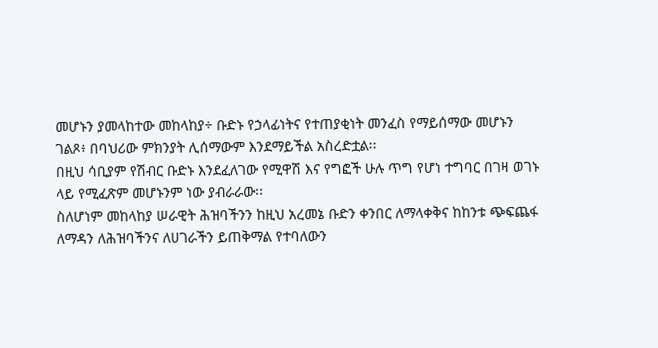መሆኑን ያመላከተው መከላከያ÷ ቡድኑ የኃላፊነትና የተጠያቂነት መንፈስ የማይሰማው መሆኑን ገልጾ፥ በባህሪው ምክንያት ሊሰማውም እንደማይችል አስረድቷል፡፡
በዚህ ሳቢያም የሽብር ቡድኑ እንደፈለገው የሚዋሽ እና የግፎች ሁሉ ጥግ የሆነ ተግባር በገዛ ወገኑ ላይ የሚፈጽም መሆኑንም ነው ያብራራው፡፡
ስለሆነም መከላከያ ሠራዊት ሕዝባችንን ከዚህ አረመኔ ቡድን ቀንበር ለማላቀቅና ከከንቱ ጭፍጨፋ ለማዳን ለሕዝባችንና ለሀገራችን ይጠቅማል የተባለውን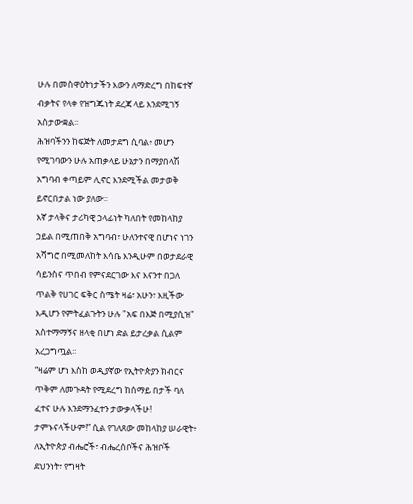ሁሉ በመስዋዕትነታችን እውን ለማድረግ በከፍተኛ ብቃትና የላቀ የዝግጁነት ደረጃ ላይ እንደሚገኝ አስታውቋል፡፡
ሕዝባችንን ከፍጅት ለመታደግ ሲባል፥ መሆን የሚገባውን ሁሉ አጠቃላይ ሁኔታን በማያበላሽ አግባብ ቀጣይም ሊኖር እንደሚችል መታወቅ ይኖርበታል ነው ያለው፡፡
እኛ ታላቅና ታሪካዊ ኃላፊነት ካለበት የመከላከያ ኃይል በሚጠበቅ አግባብ፣ ሁለንተናዊ በሆነና ነገን አሻግሮ በሚመለከት እሳቤ እንዲሁም በወታደራዊ ሳይንስና ጥበብ የምናደርገው እና እናንተ በጋለ ጥልቅ የሀገር ፍቅር ስሜት ዛሬ፣ አሁን፣ እዚችው እዲሆን የምትፈልጉትን ሁሉ "አፍ በእጅ በሚያሲዝ" አስተማማኝና ዘላቂ በሆነ ድል ይታረቃል ሲልም አረጋግጧል፡፡
“ዛሬም ሆነ እስከ ወዲያኛው የኢትዮጵያን ክብርና ጥቅም ለመጉዳት የሚደረግ ከሰማይ በታች ባለ ፈተና ሁሉ እንደማንፈተን ታውቃላችሁ! ታምኑናላችሁም!” ሲል የገለጸው መከላከያ ሠራዊት፥ ለኢትዮጵያ ብሔሮች፣ ብሔረሰቦችና ሕዝቦች ደህንነት፣ የግዛት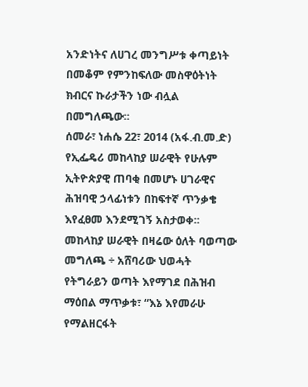አንድነትና ለሀገረ መንግሥቱ ቀጣይነት በመቆም የምንከፍለው መስዋዕትነት ክብርና ኩራታችን ነው ብሏል በመግለጫው፡፡
ሰመራ፣ ነሐሴ 22፣ 2014 (አፋ.ብ.መ.ድ)
የኢፌዴሪ መከላከያ ሠራዊት የሁሉም ኢትዮጵያዊ ጠባቂ በመሆኑ ሀገራዊና ሕዝባዊ ኃላፊነቱን በከፍተኛ ጥንቃቄ እየፈፀመ እንደሚገኝ አስታወቀ፡፡
መከላከያ ሠራዊት በዛሬው ዕለት ባወጣው መግለጫ ÷ አሸባሪው ህወሓት የትግራይን ወጣት እየማገደ በሕዝብ ማዕበል ማጥቃቱ፣ “እኔ እየመራሁ የማልዘርፋት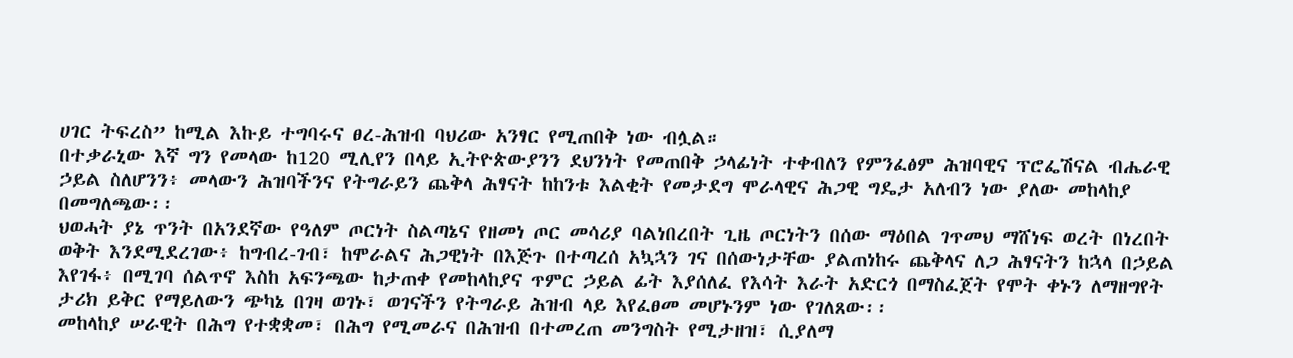ሀገር ትፍረስ” ከሚል እኩይ ተግባሩና ፀረ-ሕዝብ ባህሪው አንፃር የሚጠበቅ ነው ብሏል።
በተቃራኒው እኛ ግን የመላው ከ120 ሚሊየን በላይ ኢትዮጵውያንን ደህንነት የመጠበቅ ኃላፊነት ተቀብለን የምንፈፅም ሕዝባዊና ፕሮፌሽናል ብሔራዊ ኃይል ስለሆንን፥ መላውን ሕዝባችንና የትግራይን ጨቅላ ሕፃናት ከከንቱ እልቂት የመታደግ ሞራላዊና ሕጋዊ ግዴታ አለብን ነው ያለው መከላከያ በመግለጫው፡፡
ህወሓት ያኔ ጥንት በአንደኛው የዓለም ጦርነት ስልጣኔና የዘመነ ጦር መሳሪያ ባልነበረበት ጊዜ ጦርነትን በሰው ማዕበል ገጥመህ ማሸነፍ ወረት በነረበት ወቅት እንደሚደረገው፥ ከግብረ-ገብ፣ ከሞራልና ሕጋዊነት በእጅጉ በተጣረሰ አኳኋን ገና በሰውነታቸው ያልጠነከሩ ጨቅላና ለጋ ሕፃናትን ከኋላ በኃይል እየገፋ፥ በሚገባ ሰልጥኖ እስከ አፍንጫው ከታጠቀ የመከላከያና ጥምር ኃይል ፊት እያሰለፈ የእሳት እራት አድርጎ በማስፈጀት የሞት ቀኑን ለማዘግየት ታሪክ ይቅር የማይለውን ጭካኔ በገዛ ወገኑ፣ ወገናችን የትግራይ ሕዝብ ላይ እየፈፀመ መሆኑንም ነው የገለጸው፡፡
መከላከያ ሠራዊት በሕግ የተቋቋመ፣ በሕግ የሚመራና በሕዝብ በተመረጠ መንግስት የሚታዘዝ፣ ሲያለማ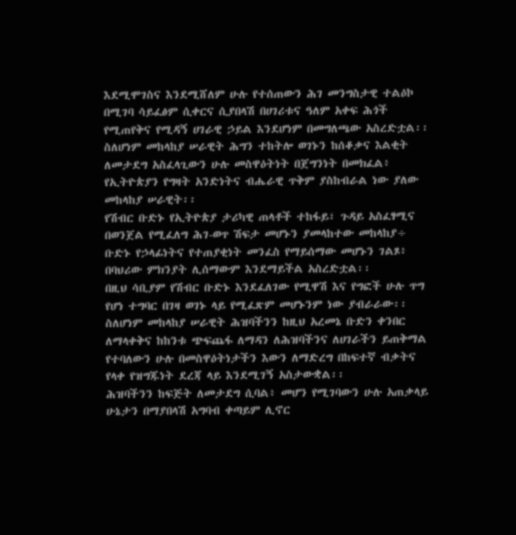እደሚሞገስና እንደሚሸለም ሁሉ የተሰጠውን ሕገ መንግስታዊ ተልዕኮ በሚገባ ሳይፈፅም ሲቀርና ሲያበላሽ በሀገሪቱና ዓለም አቀፍ ሕጎች የሚጠየቅና የሚዳኝ ሀገራዊ ኃይል እንደሆነም በመግለጫው አስረድቷል፡፡
ስለሆነም መከላከያ ሠራዊት ሕግን ተከትሎ ወገኑን ከሰቆቃና እልቂት ለመታደግ አስፈላጊውን ሁሉ መስዋዕትነት በጀግንነት በመክፈል፥ የኢትዮጵያን የግዛት አንድነትና ብሔራዊ ጥቅም ያስከብራል ነው ያለው መከላከያ ሠራዊት፡፡
የሽብር ቡድኑ የኢትዮጵያ ታሪካዊ ጠላቶች ተከፋይ፣ ጉዳይ አስፈፃሚና በወንጀል የሚፈለግ ሕገ-ወጥ ሽፍታ መሆኑን ያመላከተው መከላከያ÷ ቡድኑ የኃላፊነትና የተጠያቂነት መንፈስ የማይሰማው መሆኑን ገልጾ፥ በባህሪው ምክንያት ሊሰማውም እንደማይችል አስረድቷል፡፡
በዚህ ሳቢያም የሽብር ቡድኑ እንደፈለገው የሚዋሽ እና የግፎች ሁሉ ጥግ የሆነ ተግባር በገዛ ወገኑ ላይ የሚፈጽም መሆኑንም ነው ያብራራው፡፡
ስለሆነም መከላከያ ሠራዊት ሕዝባችንን ከዚህ አረመኔ ቡድን ቀንበር ለማላቀቅና ከከንቱ ጭፍጨፋ ለማዳን ለሕዝባችንና ለሀገራችን ይጠቅማል የተባለውን ሁሉ በመስዋዕትነታችን እውን ለማድረግ በከፍተኛ ብቃትና የላቀ የዝግጁነት ደረጃ ላይ እንደሚገኝ አስታውቋል፡፡
ሕዝባችንን ከፍጅት ለመታደግ ሲባል፥ መሆን የሚገባውን ሁሉ አጠቃላይ ሁኔታን በማያበላሽ አግባብ ቀጣይም ሊኖር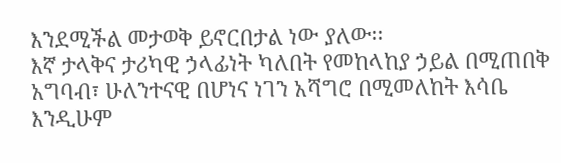እንደሚችል መታወቅ ይኖርበታል ነው ያለው፡፡
እኛ ታላቅና ታሪካዊ ኃላፊነት ካለበት የመከላከያ ኃይል በሚጠበቅ አግባብ፣ ሁለንተናዊ በሆነና ነገን አሻግሮ በሚመለከት እሳቤ እንዲሁም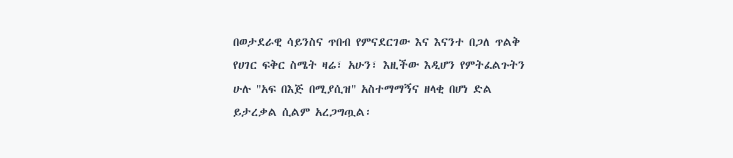በወታደራዊ ሳይንስና ጥበብ የምናደርገው እና እናንተ በጋለ ጥልቅ የሀገር ፍቅር ስሜት ዛሬ፣ አሁን፣ እዚችው እዲሆን የምትፈልጉትን ሁሉ "አፍ በእጅ በሚያሲዝ" አስተማማኝና ዘላቂ በሆነ ድል ይታረቃል ሲልም አረጋግጧል፡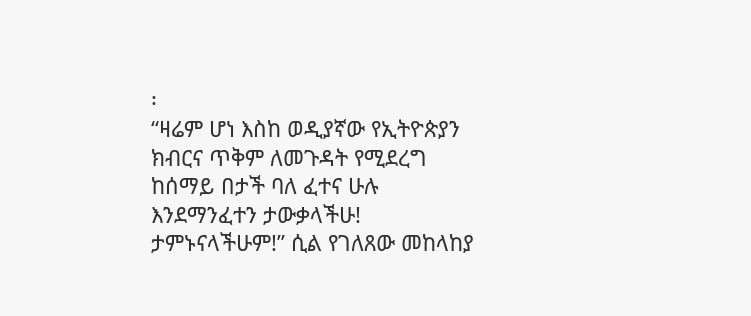፡
“ዛሬም ሆነ እስከ ወዲያኛው የኢትዮጵያን ክብርና ጥቅም ለመጉዳት የሚደረግ ከሰማይ በታች ባለ ፈተና ሁሉ እንደማንፈተን ታውቃላችሁ! ታምኑናላችሁም!” ሲል የገለጸው መከላከያ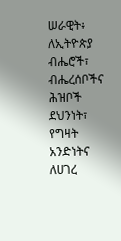ሠራዊት፥ ለኢትዮጵያ ብሔሮች፣ ብሔረሰቦችና ሕዝቦች ደህንነት፣ የግዛት አንድነትና ለሀገረ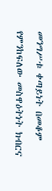መንግሥቱ ቀጣይነት በመቆም የምንከፍለው መስዋዕትነት ክብርና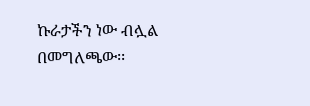ኩራታችን ነው ብሏል በመግለጫው፡፡